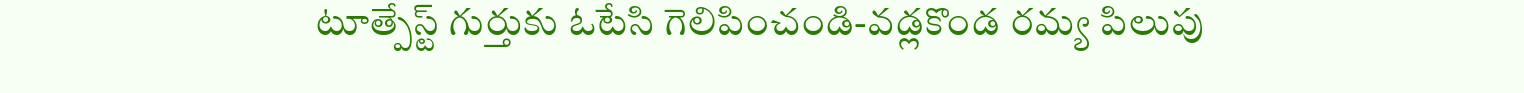టూత్పేస్ట్ గుర్తుకు ఓటేసి గెలిపించండి-వడ్లకొండ రమ్య పిలుపు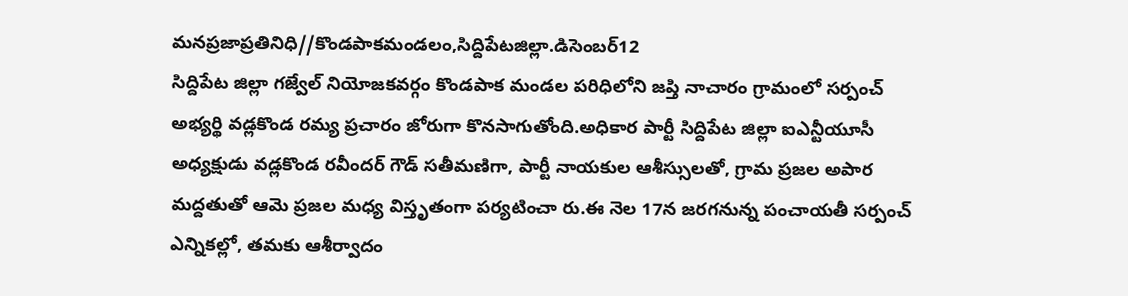మనప్రజాప్రతినిధి//కొండపాకమండలం,సిద్దిపేటజిల్లా.డిసెంబర్12
సిద్దిపేట జిల్లా గజ్వేల్ నియోజకవర్గం కొండపాక మండల పరిధిలోని జప్తి నాచారం గ్రామంలో సర్పంచ్ అభ్యర్థి వడ్లకొండ రమ్య ప్రచారం జోరుగా కొనసాగుతోంది.అధికార పార్టీ సిద్దిపేట జిల్లా ఐఎన్టీయూసీ అధ్యక్షుడు వడ్లకొండ రవీందర్ గౌడ్ సతీమణిగా, పార్టీ నాయకుల ఆశీస్సులతో, గ్రామ ప్రజల అపార మద్దతుతో ఆమె ప్రజల మధ్య విస్తృతంగా పర్యటించా రు.ఈ నెల 17న జరగనున్న పంచాయతీ సర్పంచ్ ఎన్నికల్లో, తమకు ఆశీర్వాదం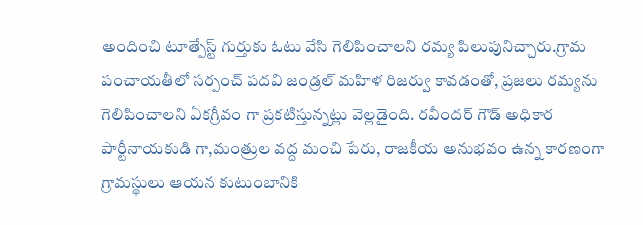అందించి టూత్పేస్ట్ గుర్తుకు ఓటు వేసి గెలిపించాలని రమ్య పిలుపునిచ్చారు.గ్రామ పంచాయతీలో సర్పంచ్ పదవి జండ్రల్ మహిళ రిజర్వు కావడంతో, ప్రజలు రమ్యను గెలిపించాలని ఏకగ్రీవం గా ప్రకటిస్తున్నట్లు వెల్లడైంది. రవీందర్ గౌడ్ అధికార పార్టీనాయకుడి గా,మంత్రుల వద్ద మంచి పేరు, రాజకీయ అనుభవం ఉన్న కారణంగా గ్రామస్థులు ఆయన కుటుంబానికి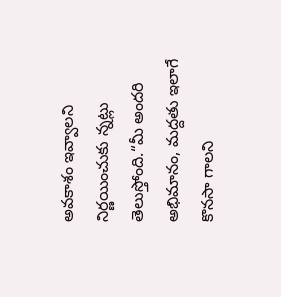అవకాశం ఇవ్వాలని నిర్ణయించుకు న్నట్లు తెలుస్తోంది.“మీ అందరి అభిమానం, మద్దతు ఇలాగే కొనసా గాలని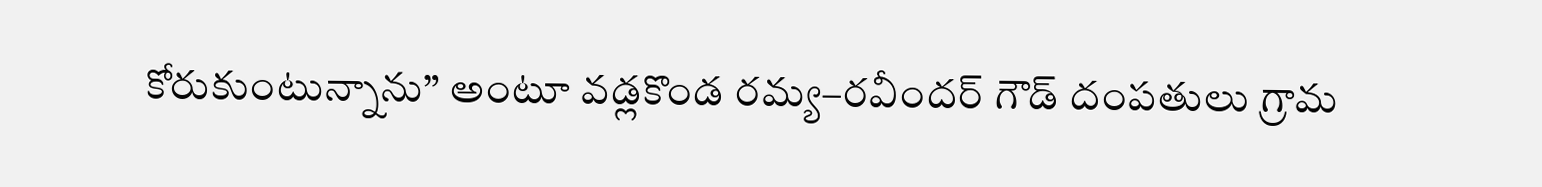కోరుకుంటున్నాను” అంటూ వడ్లకొండ రమ్య–రవీందర్ గౌడ్ దంపతులు గ్రామ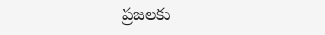ప్రజలకు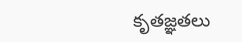కృతజ్ఞతలు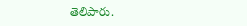తెలిపారు.